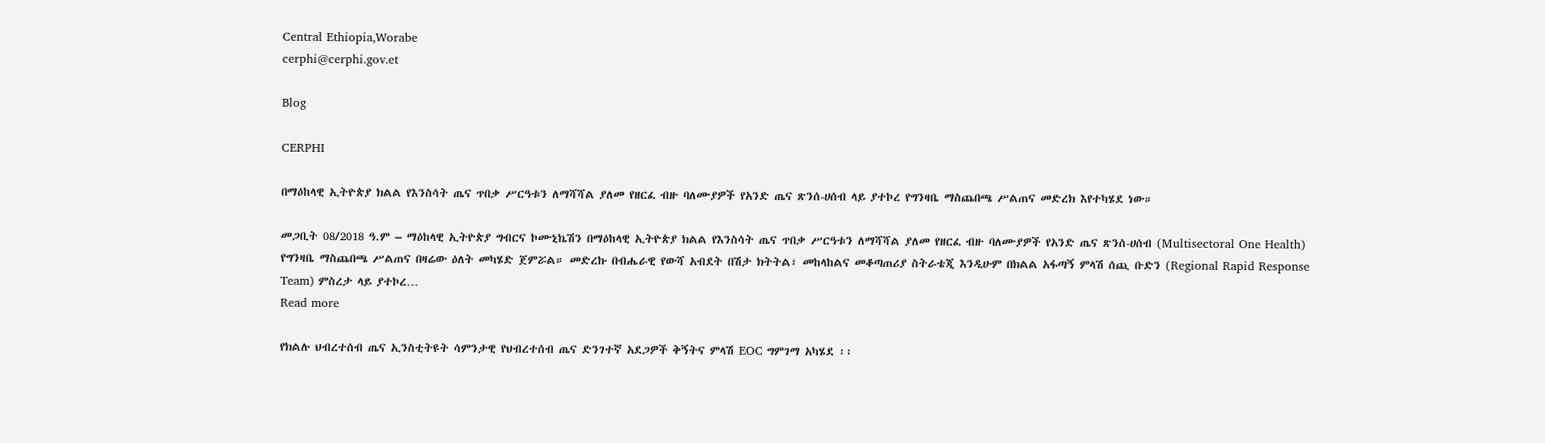Central Ethiopia,Worabe
cerphi@cerphi.gov.et

Blog

CERPHI

በማዕከላዊ ኢትዮጵያ ክልል የእንስሳት ጤና ጥበቃ ሥርዓቱን ለማሻሻል ያለመ የዘርፈ ብዙ ባለሙያዎች የአንድ ጤና ጽንሰ-ሀሰብ ላይ ያተኮረ የግንዛቤ ማስጨበጫ ሥልጠና መድረክ እየተካሄደ ነው።

መጋቢት 08/2018 ዓ.ም – ማዕከላዊ ኢትዮጵያ ግብርና ኮሙኒኬሽን በማዕከላዊ ኢትዮጵያ ክልል የእንስሳት ጤና ጥበቃ ሥርዓቱን ለማሻሻል ያለመ የዘርፈ ብዙ ባለሙያዎች የአንድ ጤና ጽንሰ-ሀሰብ (Multisectoral One Health) የግንዛቤ ማስጨበጫ ሥልጠና በዛሬው ዕለት መካሄድ ጀምሯል። መድረኩ በብሔራዊ የውሻ አብደት በሽታ ክትትል፣ መከላከልና መቆጣጠሪያ ስትራቴጂ እንዲሁም በክልል አፋጣኝ ምላሽ ሰጪ ቡድን (Regional Rapid Response Team) ምስረታ ላይ ያተኮረ…
Read more

የክልሉ ህብረተሰብ ጤና ኢንስቲትዩት ሳምንታዊ የህብረተሰብ ጤና ድንገተኛ አደጋዎች ቅኝትና ምላሽ EOC ግምገማ አካሄደ ፡፡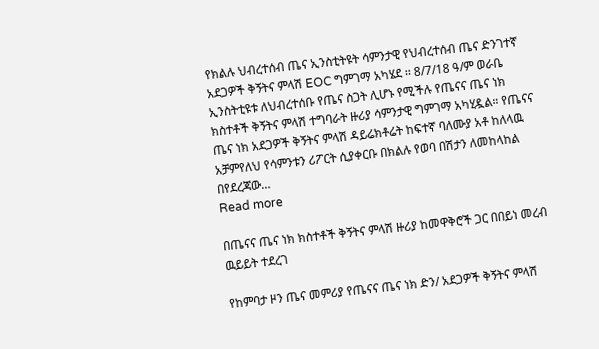የክልሉ ህብረተሰብ ጤና ኢንስቲትዩት ሳምንታዊ የህብረተሰብ ጤና ድንገተኛ አደጋዎች ቅኝትና ምላሽ EOC ግምገማ አካሄደ ፡፡ 8/7/18 ዓ/ም ወራቤ ኢንስትቲዩቱ ለህብረተሰቡ የጤና ስጋት ሊሆኑ የሚችሉ የጤናና ጤና ነክ ክስተቶች ቅኝትና ምላሽ ተግባራት ዙሪያ ሳምንታዊ ግምገማ አካሂዷል። የጤናና ጤና ነክ አደጋዎች ቅኝትና ምላሽ ዳይሬክቶሬት ከፍተኛ ባለሙያ አቶ ከለላዉ አቻምየለህ የሳምንቱን ሪፖርት ሲያቀርቡ በክልሉ የወባ በሽታን ለመከላከል በየደረጃው…
Read more

በጤናና ጤና ነክ ክስተቶች ቅኝትና ምላሽ ዙሪያ ከመዋቅሮች ጋር በበይነ መረብ ዉይይት ተደረገ

የከምባታ ዞን ጤና መምሪያ የጤናና ጤና ነክ ድን/ አደጋዎች ቅኝትና ምላሽ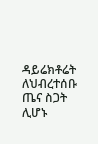ዳይሬክቶሬት ለህብረተሰቡ ጤና ስጋት ሊሆኑ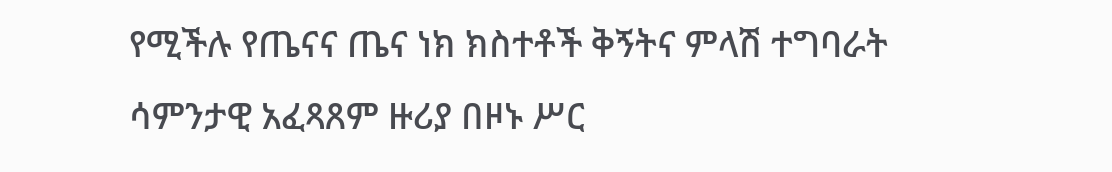የሚችሉ የጤናና ጤና ነክ ክስተቶች ቅኝትና ምላሽ ተግባራት ሳምንታዊ አፈጻጸም ዙሪያ በዞኑ ሥር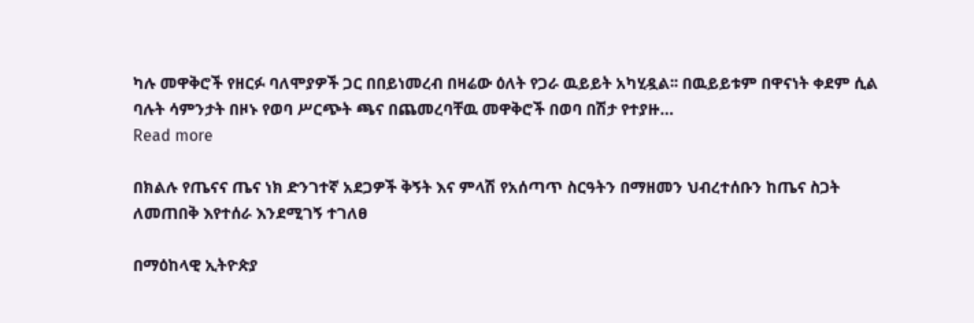ካሉ መዋቅሮች የዘርፉ ባለሞያዎች ጋር በበይነመረብ በዛሬው ዕለት የጋራ ዉይይት አካሂዷል፡፡ በዉይይቱም በዋናነት ቀደም ሲል ባሉት ሳምንታት በዞኑ የወባ ሥርጭት ጫና በጨመረባቸዉ መዋቅሮች በወባ በሽታ የተያዙ…
Read more

በክልሉ የጤናና ጤና ነክ ድንገተኛ አደጋዎች ቅኝት እና ምላሽ የአሰጣጥ ስርዓትን በማዘመን ህብረተሰቡን ከጤና ስጋት ለመጠበቅ እየተሰራ እንደሚገኝ ተገለፀ

በማዕከላዊ ኢትዮጵያ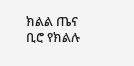ክልል ጤና ቢሮ የክልሉ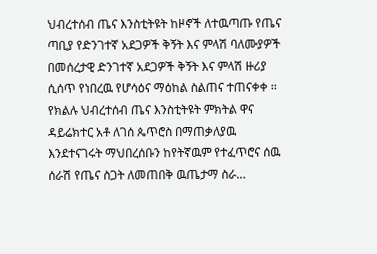ህብረተሰብ ጤና እንስቲትዩት ከዞኖች ለተዉጣጡ የጤና ጣቢያ የድንገተኛ አደጋዎች ቅኝት እና ምላሽ ባለሙያዎች በመሰረታዊ ድንገተኛ አደጋዎች ቅኝት እና ምላሽ ዙሪያ ሲሰጥ የነበረዉ የሆሳዕና ማዕከል ስልጠና ተጠናቀቀ ፡፡ የክልሉ ህብረተሰብ ጤና እንስቲትዩት ምክትል ዋና ዳይሬክተር አቶ ለገሰ ጴጥሮስ በማጠቃለያዉ እንደተናገሩት ማህበረሰቡን ከየትኛዉም የተፈጥሮና ሰዉ ሰራሽ የጤና ስጋት ለመጠበቅ ዉጤታማ ስራ…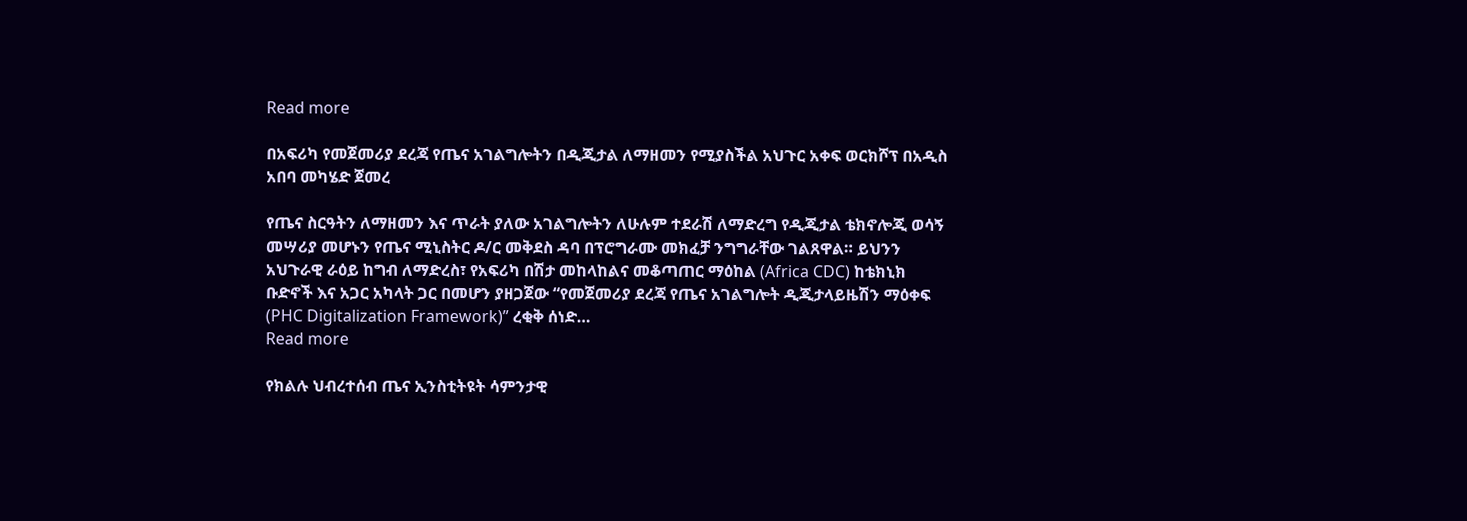Read more

በአፍሪካ የመጀመሪያ ደረጃ የጤና አገልግሎትን በዲጂታል ለማዘመን የሚያስችል አህጉር አቀፍ ወርክሾፕ በአዲስ አበባ መካሄድ ጀመረ

የጤና ስርዓትን ለማዘመን እና ጥራት ያለው አገልግሎትን ለሁሉም ተደራሽ ለማድረግ የዲጂታል ቴክኖሎጂ ወሳኝ መሣሪያ መሆኑን የጤና ሚኒስትር ዶ/ር መቅደስ ዳባ በፕሮግራሙ መክፈቻ ንግግራቸው ገልጸዋል። ይህንን አህጉራዊ ራዕይ ከግብ ለማድረስ፣ የአፍሪካ በሽታ መከላከልና መቆጣጠር ማዕከል (Africa CDC) ከቴክኒክ ቡድኖች እና አጋር አካላት ጋር በመሆን ያዘጋጀው “የመጀመሪያ ደረጃ የጤና አገልግሎት ዲጂታላይዜሽን ማዕቀፍ (PHC Digitalization Framework)” ረቂቅ ሰነድ…
Read more

የክልሉ ህብረተሰብ ጤና ኢንስቲትዩት ሳምንታዊ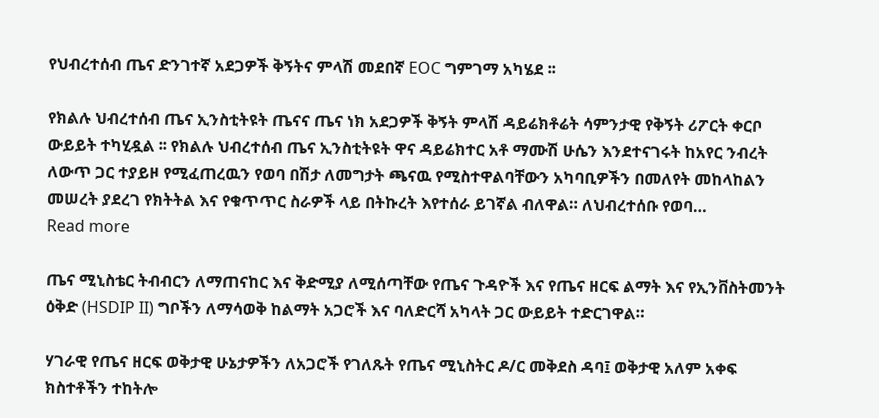የህብረተሰብ ጤና ድንገተኛ አደጋዎች ቅኝትና ምላሽ መደበኛ EOC ግምገማ አካሄደ ፡፡

የክልሉ ህብረተሰብ ጤና ኢንስቲትዩት ጤናና ጤና ነክ አደጋዎች ቅኝት ምላሽ ዳይሬክቶሬት ሳምንታዊ የቅኝት ሪፖርት ቀርቦ ውይይት ተካሂዷል ፡፡ የክልሉ ህብረተሰብ ጤና ኢንስቲትዩት ዋና ዳይሬክተር አቶ ማሙሽ ሁሴን እንደተናገሩት ከአየር ንብረት ለውጥ ጋር ተያይዞ የሚፈጠረዉን የወባ በሽታ ለመግታት ጫናዉ የሚስተዋልባቸውን አካባቢዎችን በመለየት መከላከልን መሠረት ያደረገ የክትትል እና የቁጥጥር ስራዎች ላይ በትኩረት እየተሰራ ይገኛል ብለዋል። ለህብረተሰቡ የወባ…
Read more

ጤና ሚኒስቴር ትብብርን ለማጠናከር እና ቅድሚያ ለሚሰጣቸው የጤና ጉዳዮች እና የጤና ዘርፍ ልማት እና የኢንቨስትመንት ዕቅድ (HSDIP II) ግቦችን ለማሳወቅ ከልማት አጋሮች እና ባለድርሻ አካላት ጋር ውይይት ተድርገዋል።

ሃገራዊ የጤና ዘርፍ ወቅታዊ ሁኔታዎችን ለአጋሮች የገለጹት የጤና ሚኒስትር ዶ/ር መቅደስ ዳባ፤ ወቅታዊ አለም አቀፍ ክስተቶችን ተከትሎ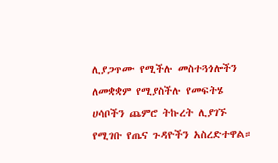ሊያጋጥሙ የሚችሉ መስተጓጎሎችን ለመቋቋም የሚያስችሉ የመፍትሄ ሀሳቦችን ጨምሮ ትኩረት ሊያገኙ የሚገቡ የጤና ጉዳዮችን አስረድተዋል።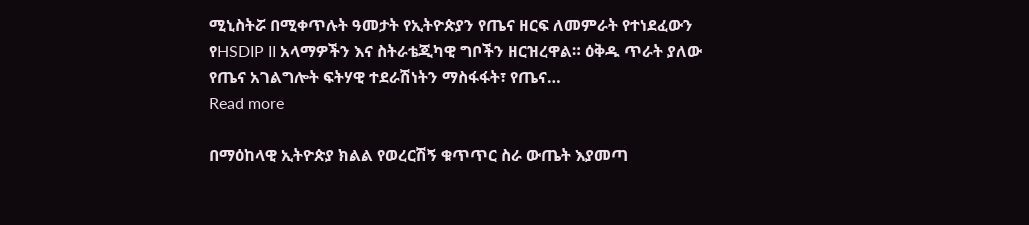ሚኒስትሯ በሚቀጥሉት ዓመታት የኢትዮጵያን የጤና ዘርፍ ለመምራት የተነደፈውን የHSDIP II አላማዎችን እና ስትራቴጂካዊ ግቦችን ዘርዝረዋል። ዕቅዱ ጥራት ያለው የጤና አገልግሎት ፍትሃዊ ተደራሽነትን ማስፋፋት፣ የጤና…
Read more

በማዕከላዊ ኢትዮጵያ ክልል የወረርሽኝ ቁጥጥር ስራ ውጤት እያመጣ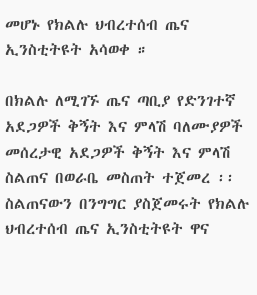መሆኑ የክልሉ ህብረተሰብ ጤና ኢንስቲትዩት አሳወቀ ።

በክልሉ ለሚገኙ ጤና ጣቢያ የድንገተኛ አደጋዎች ቅኝት እና ምላሽ ባለሙያዎች መሰረታዊ አደጋዎች ቅኝት እና ምላሽ ስልጠና በወራቤ መስጠት ተጀመረ ፡፡ ስልጠናውን በንግግር ያስጀመሩት የክልሉ ህብረተሰብ ጤና ኢንስቲትዩት ዋና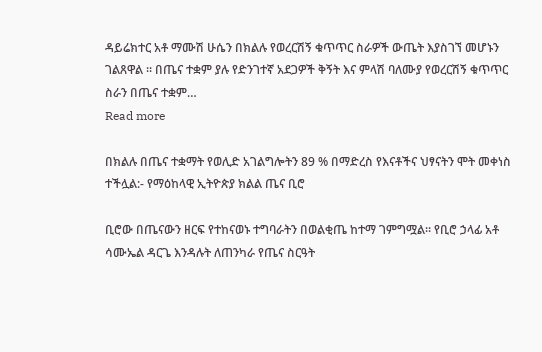ዳይሬክተር አቶ ማሙሽ ሁሴን በክልሉ የወረርሽኝ ቁጥጥር ስራዎች ውጤት እያስገኘ መሆኑን ገልጸዋል ፡፡ በጤና ተቋም ያሉ የድንገተኛ አደጋዎች ቅኝት እና ምላሽ ባለሙያ የወረርሽኝ ቁጥጥር ስራን በጤና ተቋም…
Read more

በክልሉ በጤና ተቋማት የወሊድ አገልግሎትን 89 % በማድረስ የእናቶችና ህፃናትን ሞት መቀነስ ተችሏል:- የማዕከላዊ ኢትዮጵያ ክልል ጤና ቢሮ

ቢሮው በጤናውን ዘርፍ የተከናወኑ ተግባራትን በወልቂጤ ከተማ ገምግሟል። የቢሮ ኃላፊ አቶ ሳሙኤል ዳርጌ እንዳሉት ለጠንካራ የጤና ስርዓት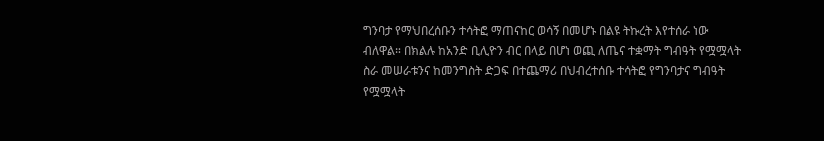ግንባታ የማህበረሰቡን ተሳትፎ ማጠናከር ወሳኝ በመሆኑ በልዩ ትኩረት እየተሰራ ነው ብለዋል። በክልሉ ከአንድ ቢሊዮን ብር በላይ በሆነ ወጪ ለጤና ተቋማት ግብዓት የሟሟላት ስራ መሠራቱንና ከመንግስት ድጋፍ በተጨማሪ በህብረተሰቡ ተሳትፎ የግንባታና ግብዓት የሟሟላት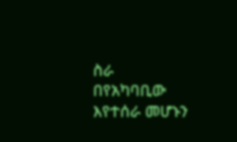ስራ በየአካባቢው እየተሰራ መሆኑን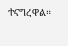ተናግረዋል።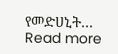የመድሀኒት…
Read more